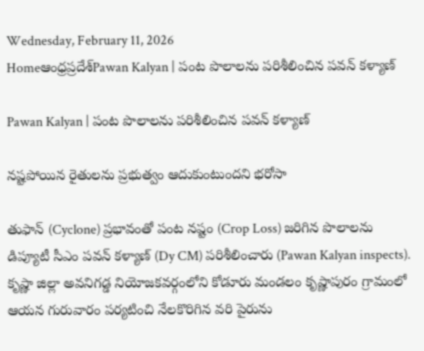Wednesday, February 11, 2026
Homeఆంధ్రప్రదేశ్Pawan Kalyan | పంట పొలాలను పరిశీలించిన పవన్ కళ్యాణ్

Pawan Kalyan | పంట పొలాలను పరిశీలించిన పవన్ కళ్యాణ్

నష్టపోయిన రైతులను ప్రభుత్వం ఆదుకుంటుందని భరోసా

తుఫాన్ (Cyclone) ప్రభావంతో పంట నష్టం (Crop Loss) జరిగిన పొలాలను డిప్యూటీ సీఎం పవన్ కళ్యాణ్ (Dy CM) పరిశీలించారు (Pawan Kalyan inspects). కృష్ణా జిల్లా అవనిగడ్డ నియోజకవర్గంలోని కోడూరు మండలం కృష్ణాపురం గ్రామంలో ఆయన గురువారం పర్యటించి నేలకొరిగిన వరి పైరును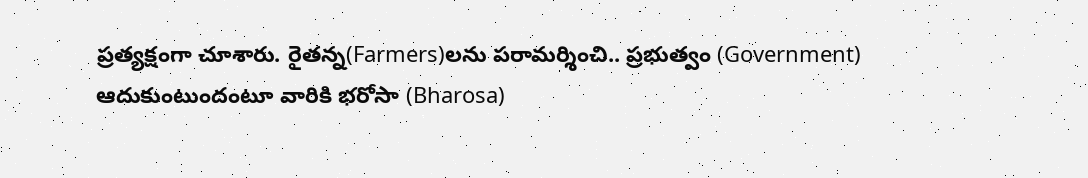ప్రత్యక్షంగా చూశారు. రైతన్న(Farmers)లను పరామర్శించి.. ప్రభుత్వం (Government) ఆదుకుంటుందంటూ వారికి భరోసా (Bharosa)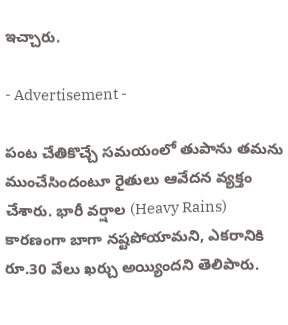ఇచ్చారు.

- Advertisement -

పంట చేతికొచ్చే సమయంలో తుపాను తమను ముంచేసిందంటూ రైతులు ఆవేదన వ్యక్తం చేశారు. భారీ వర్షాల (Heavy Rains) కారణంగా బాగా నష్టపోయామని, ఎకరానికి రూ.30 వేలు ఖర్చు అయ్యిందని తెలిపారు.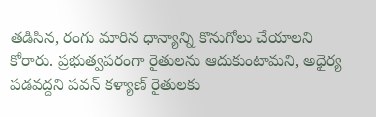తడిసిన, రంగు మారిన ధాన్యాన్ని కొనుగోలు చేయాలని కోరారు. ప్రభుత్వపరంగా రైతులను ఆదుకుంటామని, అధైర్య పడవద్దని పవన్ కళ్యాణ్ రైతులకు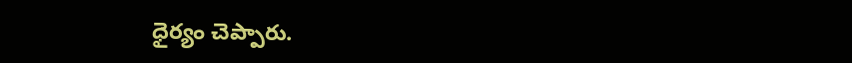ధైర్యం చెప్పారు.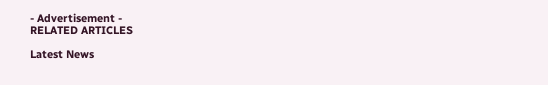- Advertisement -
RELATED ARTICLES

Latest News